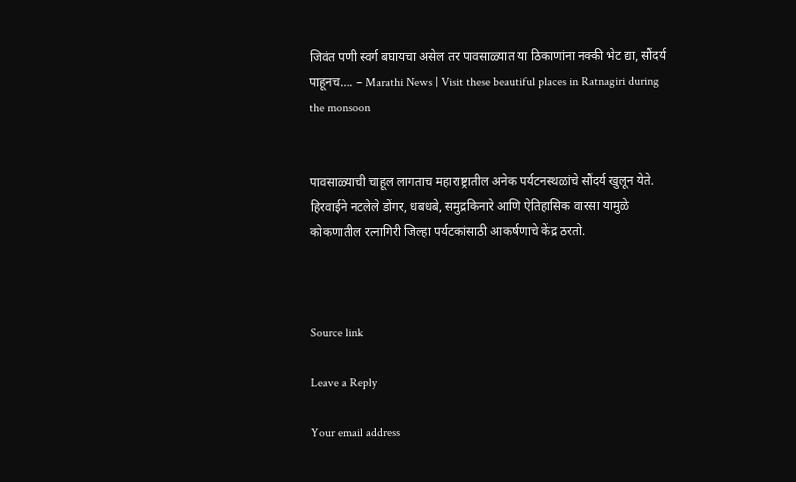जिवंत पणी स्वर्ग बघायचा असेल तर पावसाळ्यात या ठिकाणांना नक्की भेट द्या, सौंदर्य पाहूनच…. – Marathi News | Visit these beautiful places in Ratnagiri during the monsoon


पावसाळ्याची चाहूल लागताच महाराष्ट्रातील अनेक पर्यटनस्थळांचे सौंदर्य खुलून येते. हिरवाईने नटलेले डोंगर, धबधबे, समुद्रकिनारे आणि ऐतिहासिक वारसा यामुळे कोकणातील रत्नागिरी जिल्हा पर्यटकांसाठी आकर्षणाचे केंद्र ठरतो.



Source link

Leave a Reply

Your email address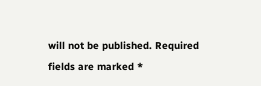will not be published. Required fields are marked *